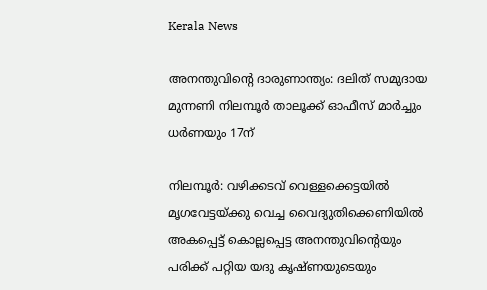Kerala News

അനന്തുവിന്റെ ദാരുണാന്ത്യം: ദലിത് സമുദായ മുന്നണി നിലമ്പൂര്‍ താലൂക്ക് ഓഫീസ് മാര്‍ച്ചും ധര്‍ണയും 17ന്

നിലമ്പൂര്‍: വഴിക്കടവ് വെള്ളക്കെട്ടയില്‍ മൃഗവേട്ടയ്ക്കു വെച്ച വൈദ്യുതിക്കെണിയില്‍ അകപ്പെട്ട് കൊല്ലപ്പെട്ട അനന്തുവിന്റെയും പരിക്ക് പറ്റിയ യദു കൃഷ്ണയുടെയും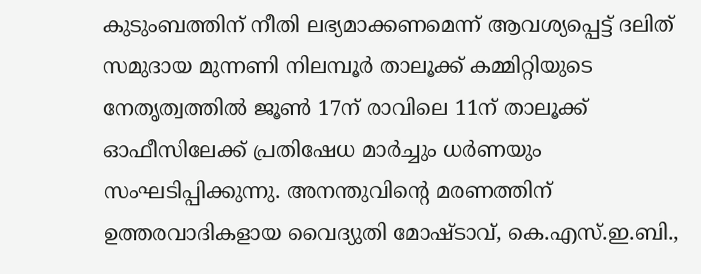കുടുംബത്തിന് നീതി ലഭ്യമാക്കണമെന്ന് ആവശ്യപ്പെട്ട് ദലിത് സമുദായ മുന്നണി നിലമ്പൂര്‍ താലൂക്ക് കമ്മിറ്റിയുടെ നേതൃത്വത്തില്‍ ജൂണ്‍ 17ന് രാവിലെ 11ന് താലൂക്ക് ഓഫീസിലേക്ക് പ്രതിഷേധ മാര്‍ച്ചും ധര്‍ണയും സംഘടിപ്പിക്കുന്നു. അനന്തുവിന്റെ മരണത്തിന് ഉത്തരവാദികളായ വൈദ്യുതി മോഷ്ടാവ്, കെ.എസ്.ഇ.ബി.,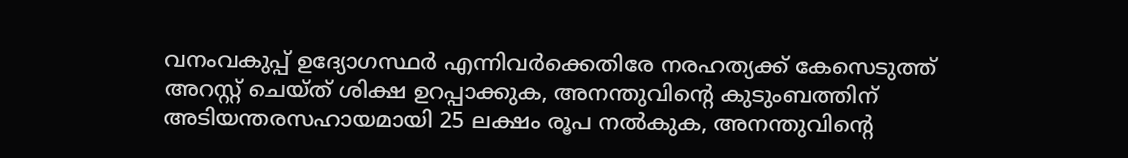വനംവകുപ്പ് ഉദ്യോഗസ്ഥര്‍ എന്നിവര്‍ക്കെതിരേ നരഹത്യക്ക് കേസെടുത്ത് അറസ്റ്റ് ചെയ്ത് ശിക്ഷ ഉറപ്പാക്കുക, അനന്തുവിന്റെ കുടുംബത്തിന് അടിയന്തരസഹായമായി 25 ലക്ഷം രൂപ നല്‍കുക, അനന്തുവിന്റെ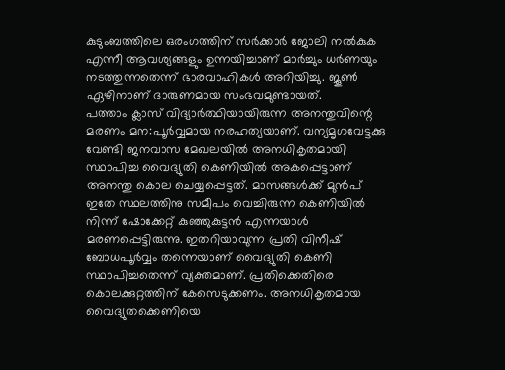കുടുംബത്തിലെ ഒരംഗത്തിന് സര്‍ക്കാര്‍ ജോലി നല്‍കുക എന്നീ ആവശ്യങ്ങളും ഉന്നയിച്ചാണ് മാര്‍ച്ചും ധര്‍ണയും നടത്തുന്നതെന്ന് ഭാരവാഹികള്‍ അറിയിച്ചു. ജൂണ്‍ ഏഴിനാണ് ദാരുണമായ സംഭവമുണ്ടായത്.
പത്താം ക്ലാസ് വിദ്യാര്‍ത്ഥിയായിരുന്ന അനന്തുവിന്റെ മരണം മന:പൂര്‍വ്വമായ നരഹത്യയാണ്. വന്യമൃഗവേട്ടക്കു വേണ്ടി ജനവാസ മേഖലയില്‍ അനധികൃതമായി സ്ഥാപിച്ച വൈദ്യുതി കെണിയില്‍ അകപ്പെട്ടാണ് അനന്തു കൊല ചെയ്യപ്പെട്ടത്. മാസങ്ങള്‍ക്ക് മുന്‍പ് ഇതേ സ്ഥലത്തിനു സമീപം വെച്ചിരുന്ന കെണിയില്‍ നിന്ന് ഷോക്കേറ്റ് കുഞ്ഞുകുട്ടന്‍ എന്നയാള്‍ മരണപ്പെട്ടിരുന്നു. ഇതറിയാവുന്ന പ്രതി വിനീഷ് ബോധപൂര്‍വ്വം തന്നെയാണ് വൈദ്യുതി കെണി സ്ഥാപിച്ചതെന്ന് വ്യക്തമാണ്. പ്രതിക്കെതിരെ കൊലക്കുറ്റത്തിന് കേസെടുക്കണം. അനധികൃതമായ വൈദ്യുതക്കെണിയെ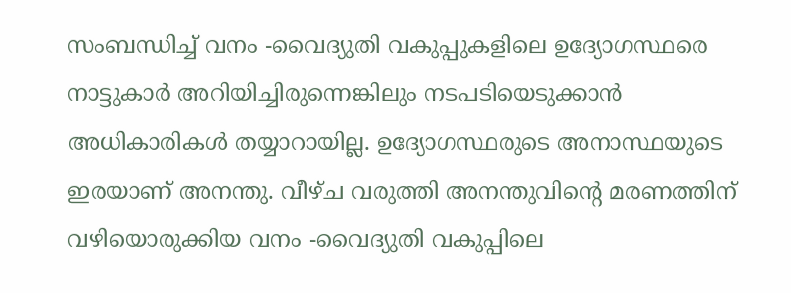സംബന്ധിച്ച് വനം -വൈദ്യുതി വകുപ്പുകളിലെ ഉദ്യോഗസ്ഥരെ നാട്ടുകാര്‍ അറിയിച്ചിരുന്നെങ്കിലും നടപടിയെടുക്കാന്‍ അധികാരികള്‍ തയ്യാറായില്ല. ഉദ്യോഗസ്ഥരുടെ അനാസ്ഥയുടെ ഇരയാണ് അനന്തു. വീഴ്ച വരുത്തി അനന്തുവിന്റെ മരണത്തിന് വഴിയൊരുക്കിയ വനം -വൈദ്യുതി വകുപ്പിലെ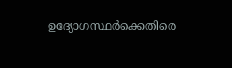ഉദ്യോഗസ്ഥര്‍ക്കെതിരെ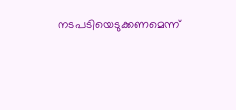നടപടിയെടുക്കണമെന്ന്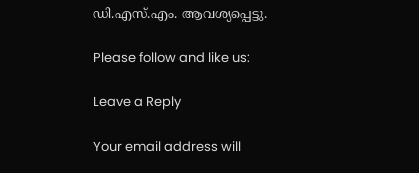ഡി.എസ്.എം. ആവശ്യപ്പെട്ടു.

Please follow and like us:

Leave a Reply

Your email address will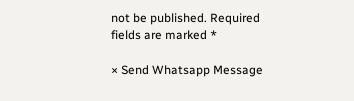not be published. Required fields are marked *

× Send Whatsapp Message